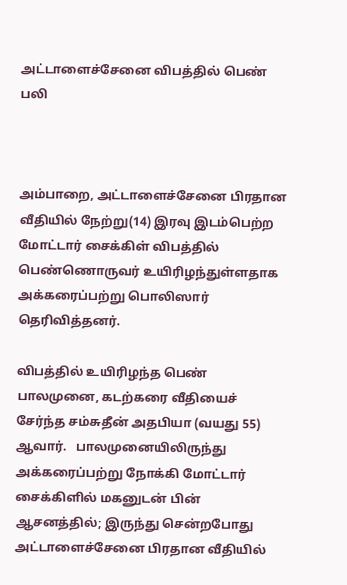அட்டாளைச்சேனை விபத்தில் பெண் பலி



அம்பாறை, அட்டாளைச்சேனை பிரதான வீதியில் நேற்று(14) இரவு இடம்பெற்ற மோட்டார் சைக்கிள் விபத்தில் பெண்ணொருவர் உயிரிழந்துள்ளதாக அக்கரைப்பற்று பொலிஸார் தெரிவித்தனர்.

விபத்தில் உயிரிழந்த பெண் பாலமுனை, கடற்கரை வீதியைச் சேர்ந்த சம்சுதீன் அதபியா (வயது 55) ஆவார்.   பாலமுனையிலிருந்து அக்கரைப்பற்று நோக்கி மோட்டார் சைக்கிளில் மகனுடன் பின் ஆசனத்தில்; இருந்து சென்றபோது அட்டாளைச்சேனை பிரதான வீதியில்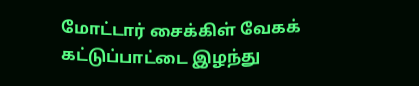மோட்டார் சைக்கிள் வேகக் கட்டுப்பாட்டை இழந்து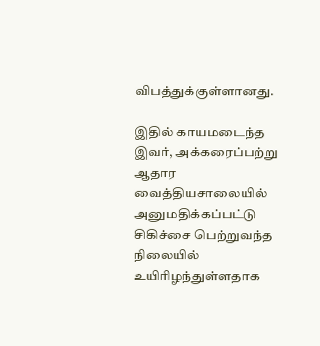விபத்துக்குள்ளானது.

இதில் காயமடைந்த இவர், அக்கரைப்பற்று ஆதார வைத்தியசாலையில் அனுமதிக்கப்பட்டு சிகிச்சை பெற்றுவந்த நிலையில் உயிரிழந்துள்ளதாக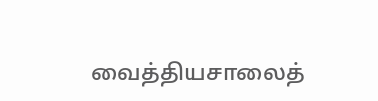வைத்தியசாலைத்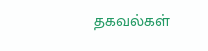தகவல்கள்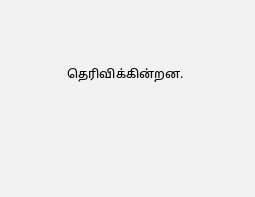தெரிவிக்கின்றன.